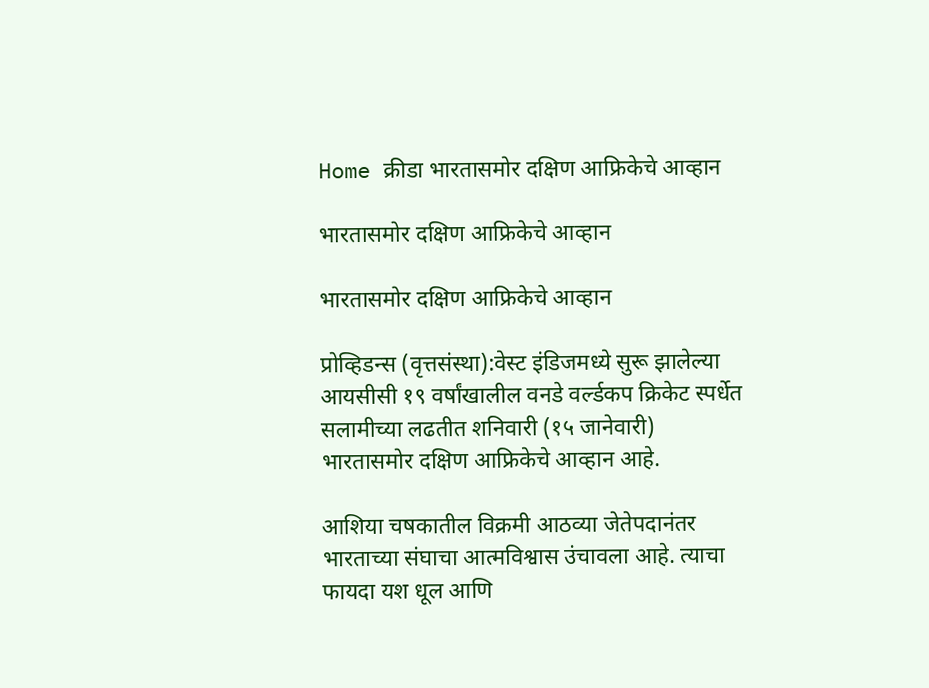Home क्रीडा भारतासमोर दक्षिण आफ्रिकेचे आव्हान

भारतासमोर दक्षिण आफ्रिकेचे आव्हान

भारतासमोर दक्षिण आफ्रिकेचे आव्हान

प्रोव्हिडन्स (वृत्तसंस्था):वेस्ट इंडिजमध्ये सुरू झालेल्या आयसीसी १९ वर्षांखालील वनडे वर्ल्डकप क्रिकेट स्पर्धेत सलामीच्या लढतीत शनिवारी (१५ जानेवारी) भारतासमोर दक्षिण आफ्रिकेचे आव्हान आहे.

आशिया चषकातील विक्रमी आठव्या जेतेपदानंतर भारताच्या संघाचा आत्मविश्वास उंचावला आहे. त्याचा फायदा यश धूल आणि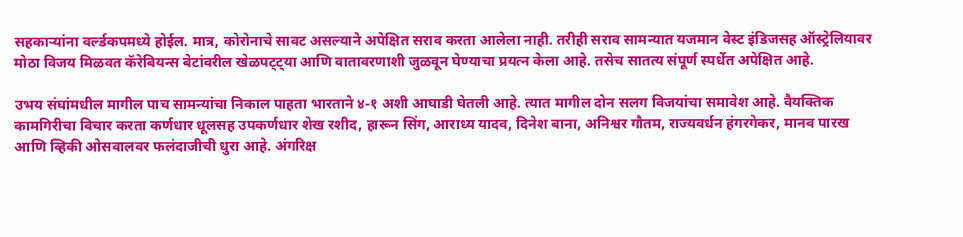सहकाऱ्यांना वर्ल्डकपमध्ये होईल. मात्र, कोरोनाचे सावट असल्याने अपेक्षित सराव करता आलेला नाही. तरीही सराव सामन्यात यजमान वेस्ट इंडिजसह ऑस्ट्रेलियावर मोठा विजय मिळवत कॅरेबियन्स बेटांवरील खेळपट्ट्या आणि वातावरणाशी जुळवून घेण्याचा प्रयत्न केला आहे. तसेच सातत्य संपूर्ण स्पर्धेत अपेक्षित आहे.

उभय संघांमधील मागील पाच सामन्यांचा निकाल पाहता भारताने ४-१ अशी आघाडी घेतली आहे. त्यात मागील दोन सलग विजयांचा समावेश आहे. वैयक्तिक कामगिरीचा विचार करता कर्णधार धूलसह उपकर्णधार शेख रशीद, हारून सिंग, आराध्य यादव, दिनेश बाना, अनिश्वर गौतम, राज्यवर्धन हंगरगेकर, मानव पारख आणि व्हिकी ओसवालवर फलंदाजीची धुरा आहे. अंगरिक्ष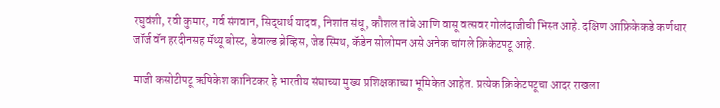रघुवंशी, रवी कुमार, गर्व संगवान, सिद्धार्थ यादव, निशांत संधू, कौशल तांबे आणि वासू वत्सवर गोलंदाजीची भिस्त आहे. दक्षिण आफ्रिकेकडे कर्णधार जॉर्ज वॅन हरदीनसह मॅथ्यू बोस्ट, डेवाल्ड ब्रेव्हिस, जेड स्मिथ, कॅडेन सोलोमन असे अनेक चांगले क्रिकेटपटू आहे.

माजी कसोटीपटू ऋषिकेश कानिटकर हे भारतीय संघाच्या मुख्य प्रशिक्षकाच्या भूमिकेत आहेत. प्रत्येक क्रिकेटपटूचा आदर राखला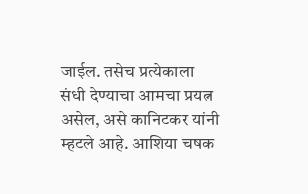जाईल. तसेच प्रत्येकाला संधी देण्याचा आमचा प्रयत्न असेल, असे कानिटकर यांनी म्हटले आहे. आशिया चषक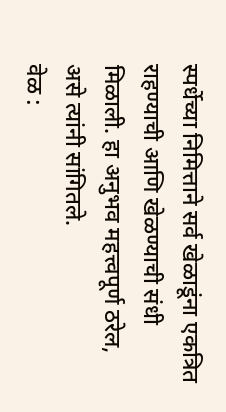स्पर्धेच्या निमित्ताने सर्व खेळाडूंना एकत्रित राहण्याची आणि खेळण्याची संधी मिळाली. हा अनुभव महत्त्वपूर्ण ठरेल, असे त्यांनी सांगितले.
वेळ :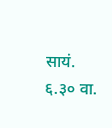सायं. ६.३० वा.